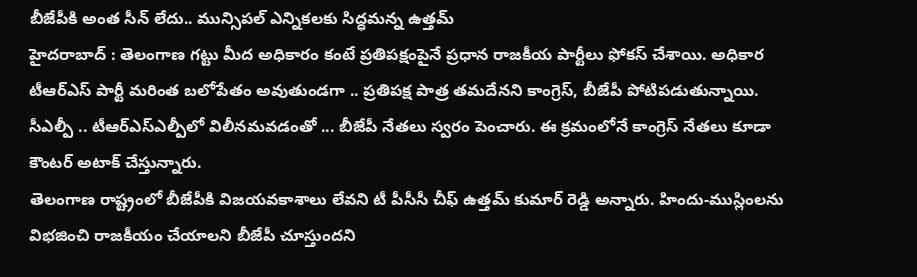బీజేపీకి అంత సీన్ లేదు.. మున్సిపల్ ఎన్నికలకు సిద్ధమన్న ఉత్తమ్
హైదరాబాద్ : తెలంగాణ గట్టు మీద అధికారం కంటే ప్రతిపక్షంపైనే ప్రధాన రాజకీయ పార్టీలు ఫోకస్ చేశాయి. అధికార టీఆర్ఎస్ పార్టీ మరింత బలోపేతం అవుతుండగా .. ప్రతిపక్ష పాత్ర తమదేనని కాంగ్రెస్, బీజేపీ పోటిపడుతున్నాయి. సీఎల్పీ .. టీఆర్ఎస్ఎల్పీలో విలీనమవడంతో ... బీజేపీ నేతలు స్వరం పెంచారు. ఈ క్రమంలోనే కాంగ్రెస్ నేతలు కూడా కౌంటర్ అటాక్ చేస్తున్నారు.
తెలంగాణ రాష్ట్రంలో బీజేపీకి విజయవకాశాలు లేవని టీ పీసీసీ చీఫ్ ఉత్తమ్ కుమార్ రెడ్డి అన్నారు. హిందు-ముస్లింలను విభజించి రాజకీయం చేయాలని బీజేపీ చూస్తుందని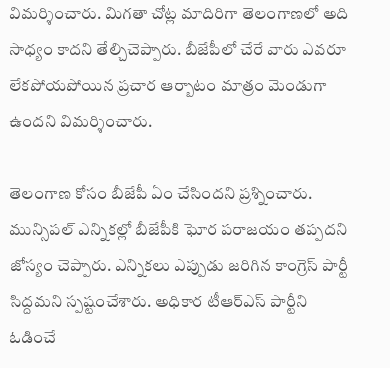విమర్శించారు. మిగతా చోట్ల మాదిరిగా తెలంగాణలో అది సాధ్యం కాదని తేల్చిచెప్పారు. బీజేపీలో చేరే వారు ఎవరూ లేకపోయపోయిన ప్రచార ఆర్బాటం మాత్రం మెండుగా ఉందని విమర్శించారు.

తెలంగాణ కోసం బీజేపీ ఏం చేసిందని ప్రశ్నించారు. మున్సిపల్ ఎన్నికల్లో బీజేపీకి ఘోర పరాజయం తప్పదని జోస్యం చెప్పారు. ఎన్నికలు ఎప్పుడు జరిగిన కాంగ్రెస్ పార్టీ సిద్దమని స్పష్టంచేశారు. అధికార టీఆర్ఎస్ పార్టీని ఓడించే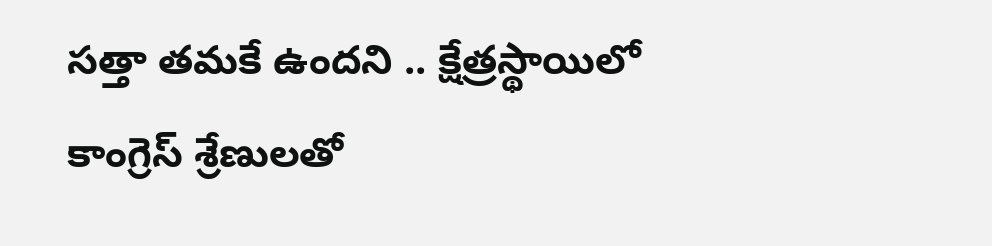సత్తా తమకే ఉందని .. క్షేత్రస్థాయిలో కాంగ్రెస్ శ్రేణులతో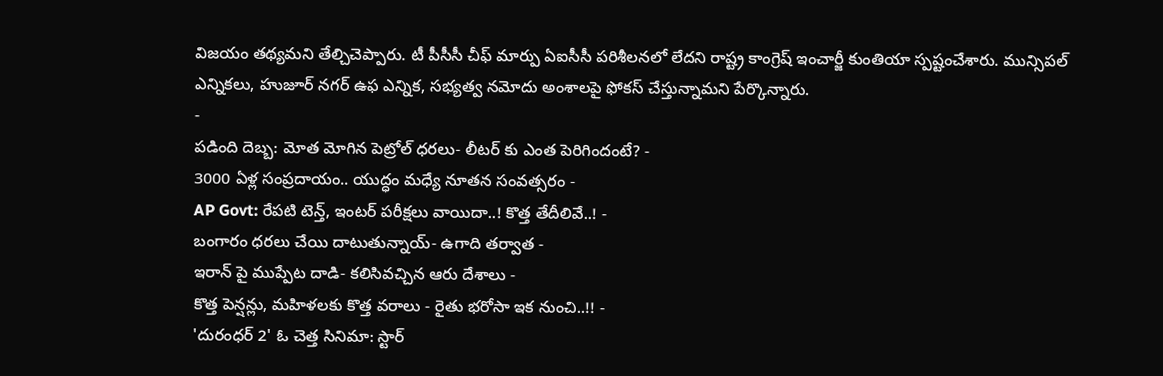విజయం తథ్యమని తేల్చిచెప్పారు. టీ పీసీసీ చీఫ్ మార్పు ఏఐసీసీ పరిశీలనలో లేదని రాష్ట్ర కాంగ్రెష్ ఇంచార్జీ కుంతియా స్పష్టంచేశారు. మున్సిపల్ ఎన్నికలు, హుజూర్ నగర్ ఉఫ ఎన్నిక, సభ్యత్వ నమోదు అంశాలపై ఫోకస్ చేస్తున్నామని పేర్కొన్నారు.
-
పడింది దెబ్బ: మోత మోగిన పెట్రోల్ ధరలు- లీటర్ కు ఎంత పెరిగిందంటే? -
3000 ఏళ్ల సంప్రదాయం.. యుద్ధం మధ్యే నూతన సంవత్సరం -
AP Govt: రేపటి టెన్త్, ఇంటర్ పరీక్షలు వాయిదా..! కొత్త తేదీలివే..! -
బంగారం ధరలు చేయి దాటుతున్నాయ్- ఉగాది తర్వాత -
ఇరాన్ పై ముప్పేట దాడి- కలిసివచ్చిన ఆరు దేశాలు -
కొత్త పెన్షన్లు, మహిళలకు కొత్త వరాలు - రైతు భరోసా ఇక నుంచి..!! -
'దురంధర్ 2' ఓ చెత్త సినిమా: స్టార్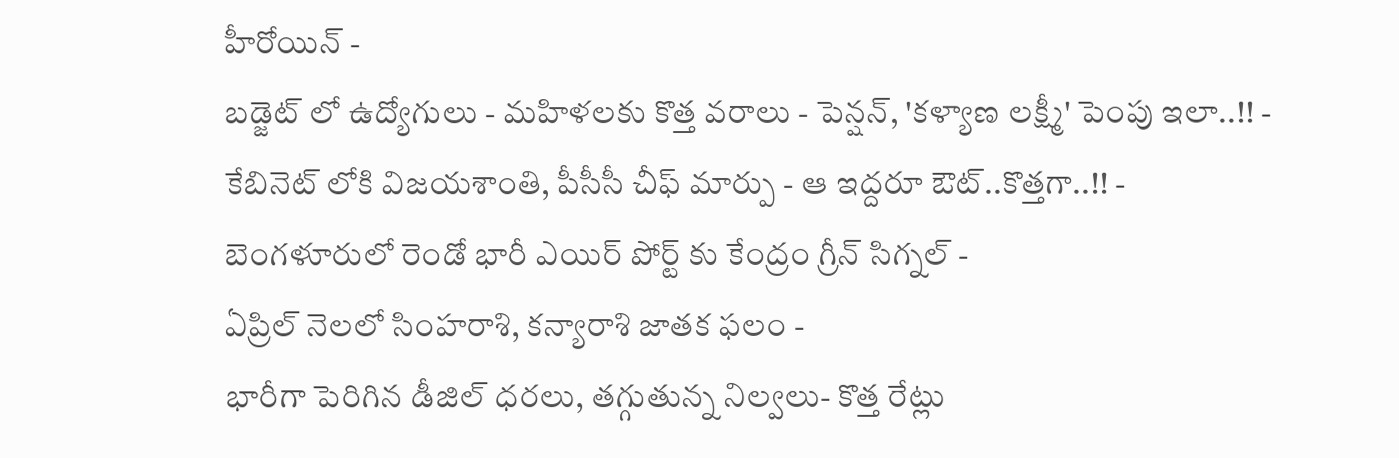హీరోయిన్ -
బడ్జెట్ లో ఉద్యోగులు - మహిళలకు కొత్త వరాలు - పెన్షన్, 'కళ్యాణ లక్ష్మీ' పెంపు ఇలా..!! -
కేబినెట్ లోకి విజయశాంతి, పీసీసీ చీఫ్ మార్పు - ఆ ఇద్దరూ ఔట్..కొత్తగా..!! -
బెంగళూరులో రెండో భారీ ఎయిర్ పోర్ట్ కు కేంద్రం గ్రీన్ సిగ్నల్ -
ఏప్రిల్ నెలలో సింహరాశి, కన్యారాశి జాతక ఫలం -
భారీగా పెరిగిన డీజిల్ ధరలు, తగ్గుతున్న నిల్వలు- కొత్త రేట్లు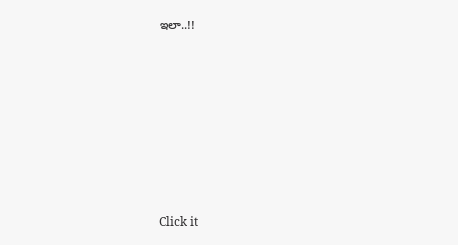ఇలా..!!












Click it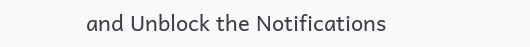and Unblock the Notifications